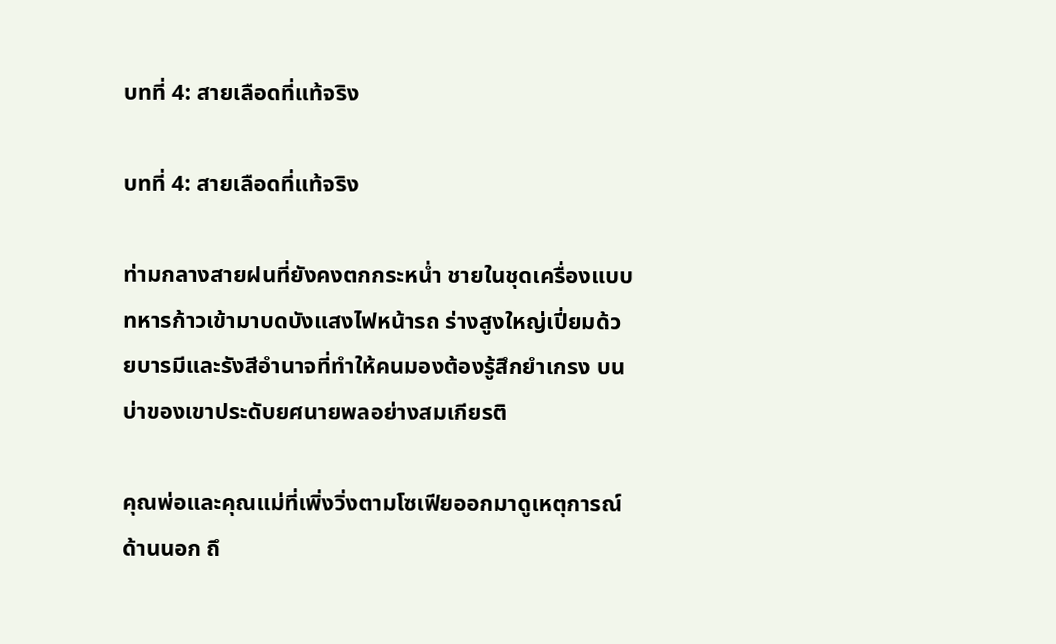บทที่ 4: สายเลือดที่แท้จริง

บทที่ 4: สายเลือดที่แท้จริง

ท่ามกลางสายฝนที่ยังคงตกกระหน่ำ ชายในชุดเครื่องแบบทหารก้าวเข้ามาบดบังแสงไฟหน้ารถ ร่างสูงใหญ่เปี่ยมด้วยบารมีและรังสีอำนาจที่ทำให้คนมองต้องรู้สึกยำเกรง บนบ่าของเขาประดับยศนายพลอย่างสมเกียรติ

คุณพ่อและคุณแม่ที่เพิ่งวิ่งตามโซเฟียออกมาดูเหตุการณ์ด้านนอก ถึ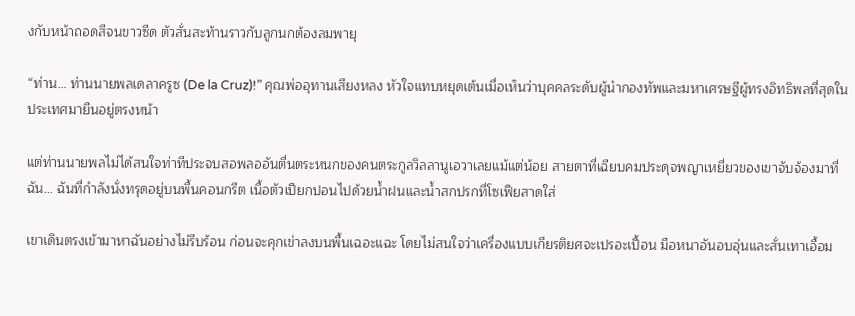งกับหน้าถอดสีจนขาวซีด ตัวสั่นสะท้านราวกับลูกนกต้องลมพายุ

“ท่าน… ท่านนายพลเดลาครูซ (De la Cruz)!” คุณพ่ออุทานเสียงหลง หัวใจแทบหยุดเต้นเมื่อเห็นว่าบุคคลระดับผู้นำกองทัพและมหาเศรษฐีผู้ทรงอิทธิพลที่สุดในประเทศมายืนอยู่ตรงหน้า

แต่ท่านนายพลไม่ได้สนใจท่าทีประจบสอพลออันตื่นตระหนกของคนตระกูลวิลลานูเอวาเลยแม้แต่น้อย สายตาที่เฉียบคมประดุจพญาเหยี่ยวของเขาจับจ้องมาที่ฉัน… ฉันที่กำลังนั่งทรุดอยู่บนพื้นคอนกรีต เนื้อตัวเปียกปอนไปด้วยน้ำฝนและน้ำสกปรกที่โซเฟียสาดใส่

เขาเดินตรงเข้ามาหาฉันอย่างไม่รีบร้อน ก่อนจะคุกเข่าลงบนพื้นเฉอะแฉะ โดยไม่สนใจว่าเครื่องแบบเกียรติยศจะเปรอะเปื้อน มือหนาอันอบอุ่นและสั่นเทาเอื้อม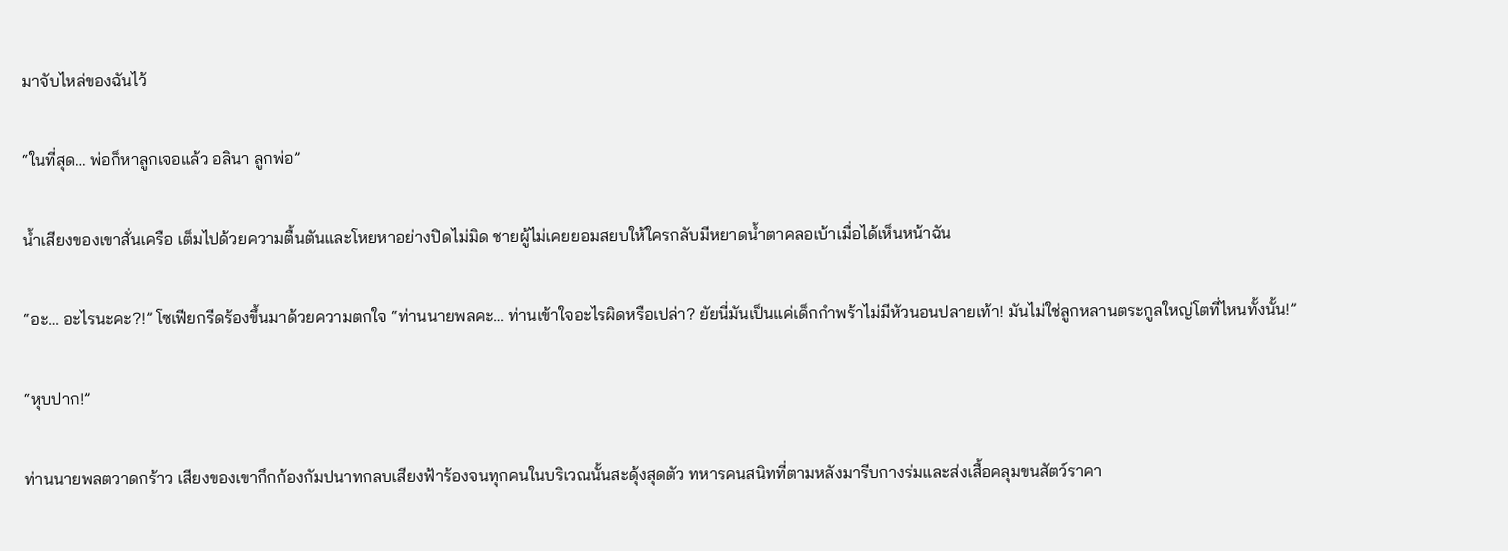มาจับไหล่ของฉันไว้

“ในที่สุด… พ่อก็หาลูกเจอแล้ว อลินา ลูกพ่อ”

น้ำเสียงของเขาสั่นเครือ เต็มไปด้วยความตื้นตันและโหยหาอย่างปิดไม่มิด ชายผู้ไม่เคยยอมสยบให้ใครกลับมีหยาดน้ำตาคลอเบ้าเมื่อได้เห็นหน้าฉัน

“อะ… อะไรนะคะ?!” โซเฟียกรีดร้องขึ้นมาด้วยความตกใจ “ท่านนายพลคะ… ท่านเข้าใจอะไรผิดหรือเปล่า? ยัยนี่มันเป็นแค่เด็กกำพร้าไม่มีหัวนอนปลายเท้า! มันไม่ใช่ลูกหลานตระกูลใหญ่โตที่ไหนทั้งนั้น!”

“หุบปาก!”

ท่านนายพลตวาดกร้าว เสียงของเขากึกก้องกัมปนาทกลบเสียงฟ้าร้องจนทุกคนในบริเวณนั้นสะดุ้งสุดตัว ทหารคนสนิทที่ตามหลังมารีบกางร่มและส่งเสื้อคลุมขนสัตว์ราคา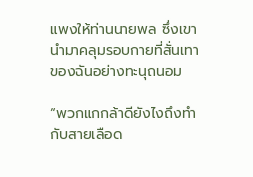แพงให้ท่านนายพล ซึ่งเขานำมาคลุมรอบกายที่สั่นเทาของฉันอย่างทะนุถนอม

“พวกแกกล้าดียังไงถึงทำกับสายเลือด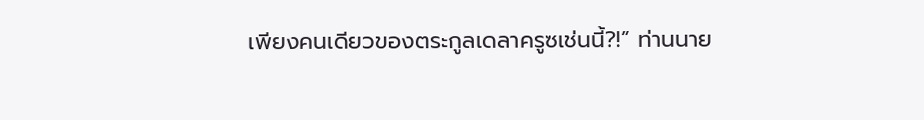เพียงคนเดียวของตระกูลเดลาครูซเช่นนี้?!” ท่านนาย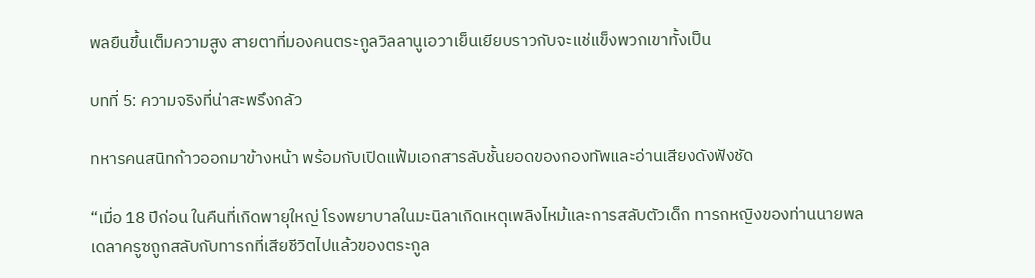พลยืนขึ้นเต็มความสูง สายตาที่มองคนตระกูลวิลลานูเอวาเย็นเยียบราวกับจะแช่แข็งพวกเขาทั้งเป็น

บทที่ 5: ความจริงที่น่าสะพรึงกลัว

ทหารคนสนิทก้าวออกมาข้างหน้า พร้อมกับเปิดแฟ้มเอกสารลับชั้นยอดของกองทัพและอ่านเสียงดังฟังชัด

“เมื่อ 18 ปีก่อน ในคืนที่เกิดพายุใหญ่ โรงพยาบาลในมะนิลาเกิดเหตุเพลิงไหม้และการสลับตัวเด็ก ทารกหญิงของท่านนายพลเดลาครูซถูกสลับกับทารกที่เสียชีวิตไปแล้วของตระกูล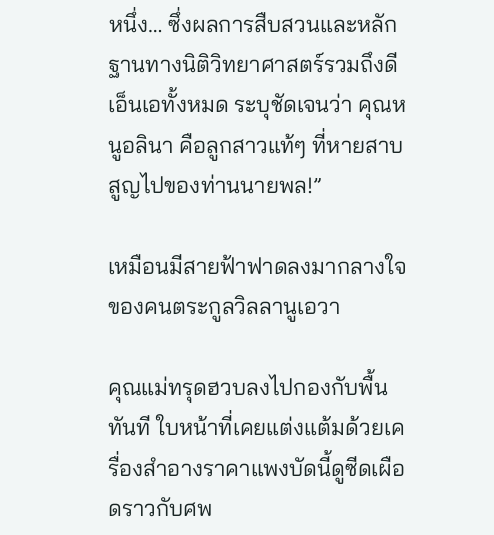หนึ่ง… ซึ่งผลการสืบสวนและหลักฐานทางนิติวิทยาศาสตร์รวมถึงดีเอ็นเอทั้งหมด ระบุชัดเจนว่า คุณหนูอลินา คือลูกสาวแท้ๆ ที่หายสาบสูญไปของท่านนายพล!”

เหมือนมีสายฟ้าฟาดลงมากลางใจของคนตระกูลวิลลานูเอวา

คุณแม่ทรุดฮวบลงไปกองกับพื้นทันที ใบหน้าที่เคยแต่งแต้มด้วยเครื่องสำอางราคาแพงบัดนี้ดูซีดเผือดราวกับศพ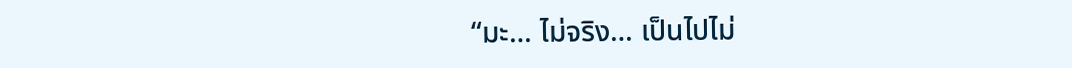“มะ… ไม่จริง… เป็นไปไม่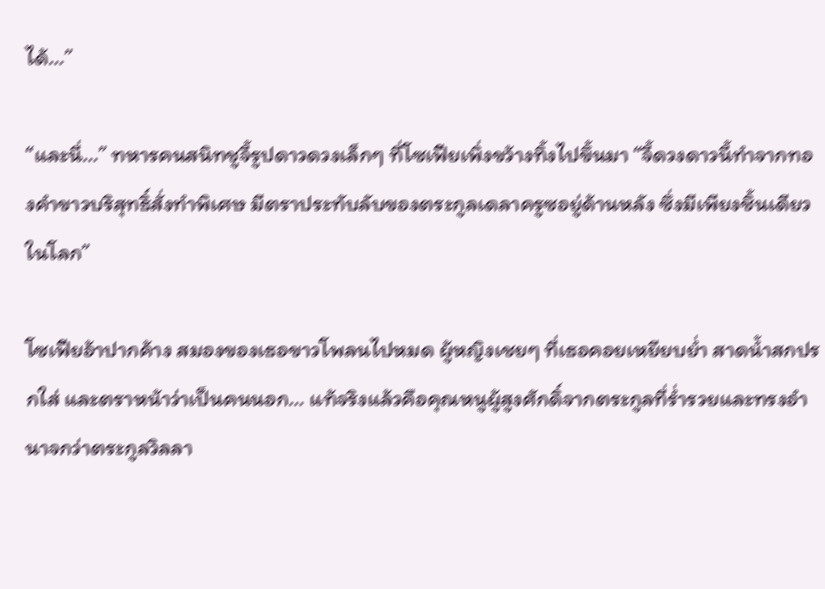ได้…”

“และนี่…” ทหารคนสนิทชูจี้รูปดาวดวงเล็กๆ ที่โซเฟียเพิ่งขว้างทิ้งไปขึ้นมา “จี้ดวงดาวนี้ทำจากทองคำขาวบริสุทธิ์สั่งทำพิเศษ มีตราประทับลับของตระกูลเดลาครูซอยู่ด้านหลัง ซึ่งมีเพียงชิ้นเดียวในโลก”

โซเฟียอ้าปากค้าง สมองของเธอขาวโพลนไปหมด ผู้หญิงเชยๆ ที่เธอคอยเหยียบย่ำ สาดน้ำสกปรกใส่ และตราหน้าว่าเป็นคนนอก… แท้จริงแล้วคือคุณหนูผู้สูงศักดิ์จากตระกูลที่ร่ำรวยและทรงอำนาจกว่าตระกูลวิลลา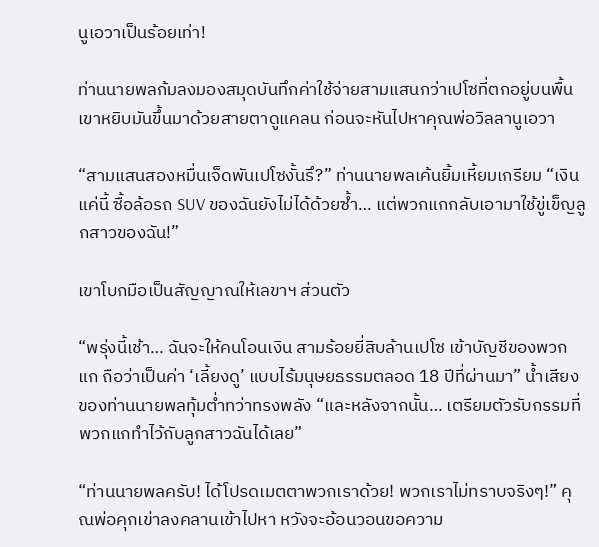นูเอวาเป็นร้อยเท่า!

ท่านนายพลก้มลงมองสมุดบันทึกค่าใช้จ่ายสามแสนกว่าเปโซที่ตกอยู่บนพื้น เขาหยิบมันขึ้นมาด้วยสายตาดูแคลน ก่อนจะหันไปหาคุณพ่อวิลลานูเอวา

“สามแสนสองหมื่นเจ็ดพันเปโซงั้นรึ?” ท่านนายพลเค้นยิ้มเหี้ยมเกรียม “เงินแค่นี้ ซื้อล้อรถ SUV ของฉันยังไม่ได้ด้วยซ้ำ… แต่พวกแกกลับเอามาใช้ขู่เข็ญลูกสาวของฉัน!”

เขาโบกมือเป็นสัญญาณให้เลขาฯ ส่วนตัว

“พรุ่งนี้เช้า… ฉันจะให้คนโอนเงิน สามร้อยยี่สิบล้านเปโซ เข้าบัญชีของพวกแก ถือว่าเป็นค่า ‘เลี้ยงดู’ แบบไร้มนุษยธรรมตลอด 18 ปีที่ผ่านมา” น้ำเสียงของท่านนายพลทุ้มต่ำทว่าทรงพลัง “และหลังจากนั้น… เตรียมตัวรับกรรมที่พวกแกทำไว้กับลูกสาวฉันได้เลย”

“ท่านนายพลครับ! ได้โปรดเมตตาพวกเราด้วย! พวกเราไม่ทราบจริงๆ!” คุณพ่อคุกเข่าลงคลานเข้าไปหา หวังจะอ้อนวอนขอความ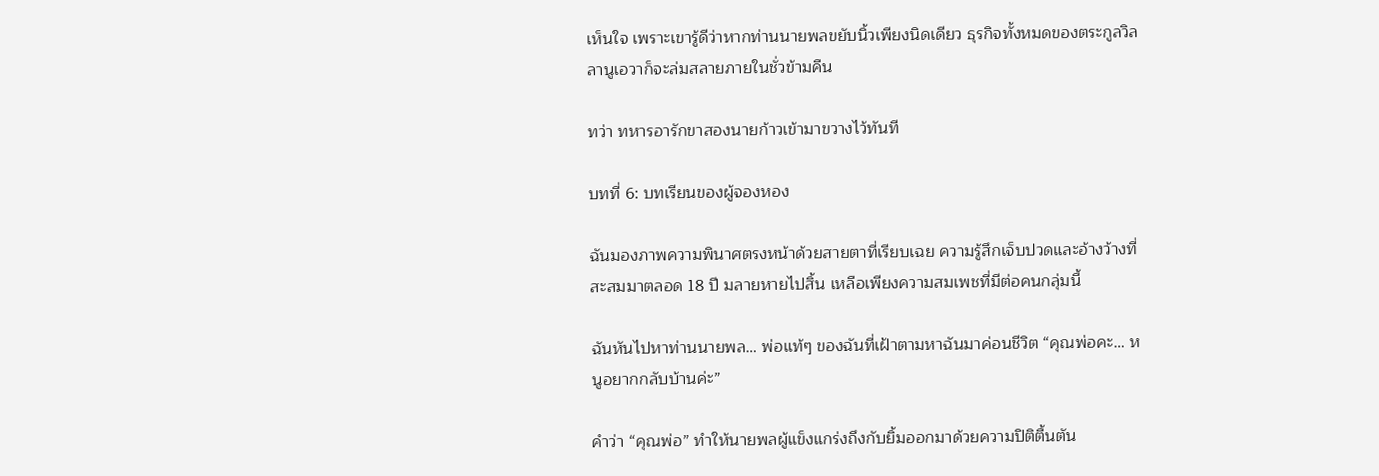เห็นใจ เพราะเขารู้ดีว่าหากท่านนายพลขยับนิ้วเพียงนิดเดียว ธุรกิจทั้งหมดของตระกูลวิลลานูเอวาก็จะล่มสลายภายในชั่วข้ามคืน

ทว่า ทหารอารักขาสองนายก้าวเข้ามาขวางไว้ทันที

บทที่ 6: บทเรียนของผู้จองหอง

ฉันมองภาพความพินาศตรงหน้าด้วยสายตาที่เรียบเฉย ความรู้สึกเจ็บปวดและอ้างว้างที่สะสมมาตลอด 18 ปี มลายหายไปสิ้น เหลือเพียงความสมเพชที่มีต่อคนกลุ่มนี้

ฉันหันไปหาท่านนายพล… พ่อแท้ๆ ของฉันที่เฝ้าตามหาฉันมาค่อนชีวิต “คุณพ่อคะ… หนูอยากกลับบ้านค่ะ”

คำว่า “คุณพ่อ” ทำให้นายพลผู้แข็งแกร่งถึงกับยิ้มออกมาด้วยความปิติตื้นตัน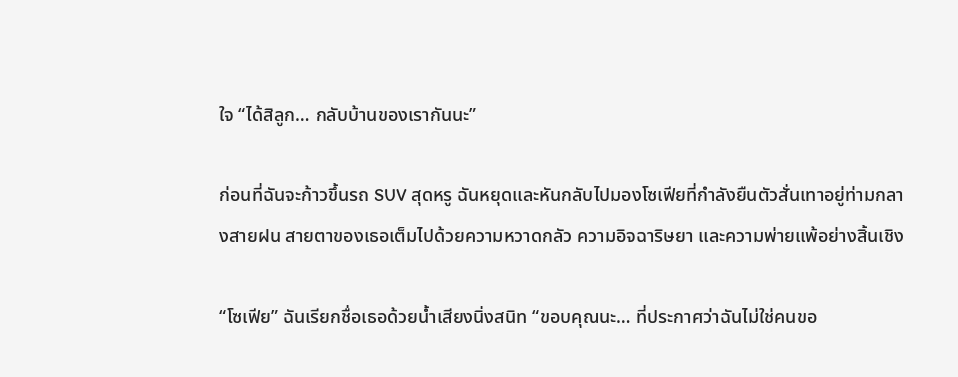ใจ “ได้สิลูก… กลับบ้านของเรากันนะ”

ก่อนที่ฉันจะก้าวขึ้นรถ SUV สุดหรู ฉันหยุดและหันกลับไปมองโซเฟียที่กำลังยืนตัวสั่นเทาอยู่ท่ามกลางสายฝน สายตาของเธอเต็มไปด้วยความหวาดกลัว ความอิจฉาริษยา และความพ่ายแพ้อย่างสิ้นเชิง

“โซเฟีย” ฉันเรียกชื่อเธอด้วยน้ำเสียงนิ่งสนิท “ขอบคุณนะ… ที่ประกาศว่าฉันไม่ใช่คนขอ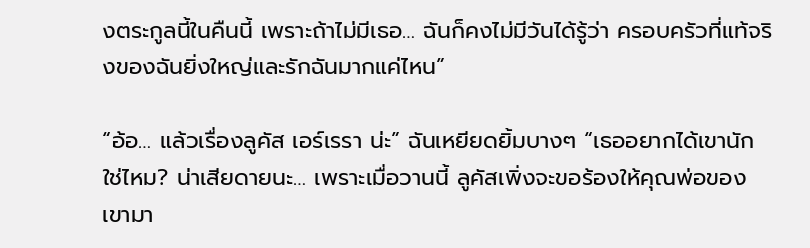งตระกูลนี้ในคืนนี้ เพราะถ้าไม่มีเธอ… ฉันก็คงไม่มีวันได้รู้ว่า ครอบครัวที่แท้จริงของฉันยิ่งใหญ่และรักฉันมากแค่ไหน”

“อ้อ… แล้วเรื่องลูคัส เอร์เรรา น่ะ” ฉันเหยียดยิ้มบางๆ “เธออยากได้เขานักใช่ไหม? น่าเสียดายนะ… เพราะเมื่อวานนี้ ลูคัสเพิ่งจะขอร้องให้คุณพ่อของเขามา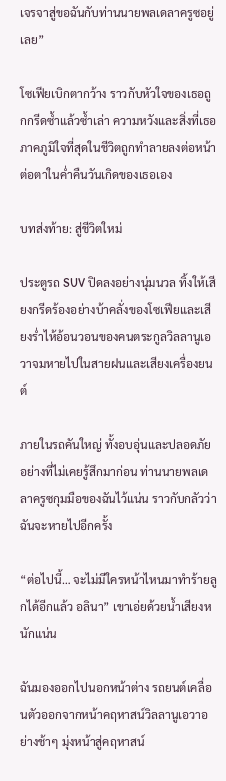เจรจาสู่ขอฉันกับท่านนายพลเดลาครูซอยู่เลย”

โซเฟียเบิกตากว้าง ราวกับหัวใจของเธอถูกกรีดซ้ำแล้วซ้ำเล่า ความหวังและสิ่งที่เธอภาคภูมิใจที่สุดในชีวิตถูกทำลายลงต่อหน้าต่อตาในค่ำคืนวันเกิดของเธอเอง

บทส่งท้าย: สู่ชีวิตใหม่

ประตูรถ SUV ปิดลงอย่างนุ่มนวล ทิ้งให้เสียงกรีดร้องอย่างบ้าคลั่งของโซเฟียและเสียงร่ำไห้อ้อนวอนของคนตระกูลวิลลานูเอวาจมหายไปในสายฝนและเสียงเครื่องยนต์

ภายในรถคันใหญ่ ทั้งอบอุ่นและปลอดภัยอย่างที่ไม่เคยรู้สึกมาก่อน ท่านนายพลเดลาครูซกุมมือของฉันไว้แน่น ราวกับกลัวว่าฉันจะหายไปอีกครั้ง

“ต่อไปนี้… จะไม่มีใครหน้าไหนมาทำร้ายลูกได้อีกแล้ว อลินา” เขาเอ่ยด้วยน้ำเสียงหนักแน่น

ฉันมองออกไปนอกหน้าต่าง รถยนต์เคลื่อนตัวออกจากหน้าคฤหาสน์วิลลานูเอวาอย่างช้าๆ มุ่งหน้าสู่คฤหาสน์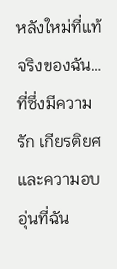หลังใหม่ที่แท้จริงของฉัน… ที่ซึ่งมีความรัก เกียรติยศ และความอบอุ่นที่ฉัน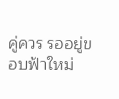คู่ควร รออยู่ขอบฟ้าใหม่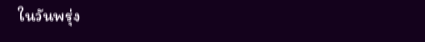ในวันพรุ่ง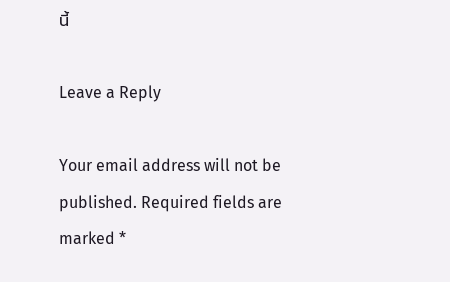นี้

Leave a Reply

Your email address will not be published. Required fields are marked *